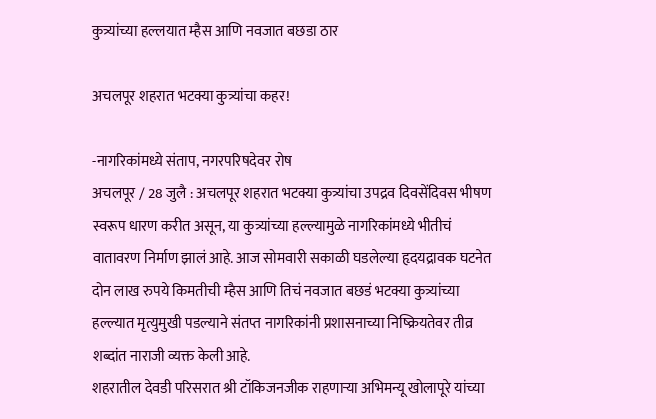कुत्र्यांच्या हल्लयात म्हैस आणि नवजात बछडा ठार

अचलपूर शहरात भटक्या कुत्र्यांचा कहर!

-नागरिकांमध्ये संताप, नगरपरिषदेवर रोष
अचलपूर / 28 जुलै : अचलपूर शहरात भटक्या कुत्र्यांचा उपद्रव दिवसेंदिवस भीषण स्वरूप धारण करीत असून, या कुत्र्यांच्या हल्ल्यामुळे नागरिकांमध्ये भीतीचं वातावरण निर्माण झालं आहे. आज सोमवारी सकाळी घडलेल्या हृदयद्रावक घटनेत दोन लाख रुपये किमतीची म्हैस आणि तिचं नवजात बछडं भटक्या कुत्र्यांच्या हल्ल्यात मृत्युमुखी पडल्याने संतप्त नागरिकांनी प्रशासनाच्या निष्क्रियतेवर तीव्र शब्दांत नाराजी व्यक्त केली आहे.
शहरातील देवडी परिसरात श्री टॉकिजनजीक राहणार्‍या अभिमन्यू खोलापूरे यांच्या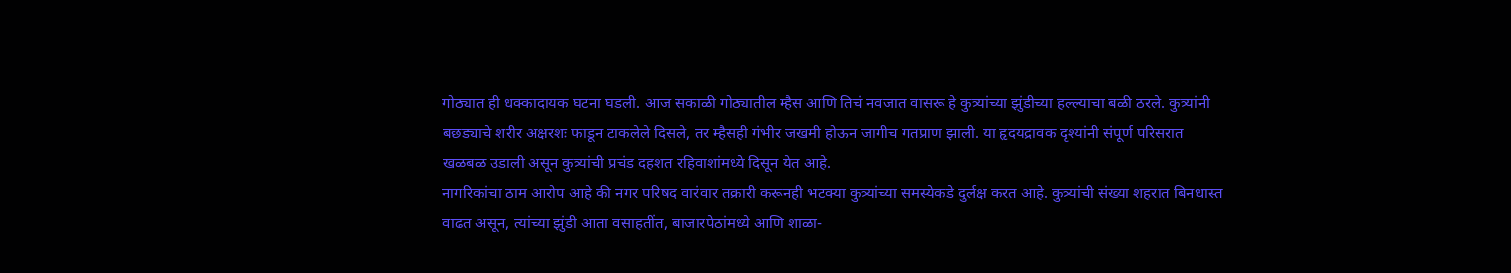गोठ्यात ही धक्कादायक घटना घडली. आज सकाळी गोठ्यातील म्हैस आणि तिचं नवजात वासरू हे कुत्र्यांच्या झुंडीच्या हल्ल्याचा बळी ठरले. कुत्र्यांनी बछड्याचे शरीर अक्षरशः फाडून टाकलेले दिसले, तर म्हैसही गंभीर जखमी होऊन जागीच गतप्राण झाली. या हृदयद्रावक दृश्यांनी संपूर्ण परिसरात खळबळ उडाली असून कुत्र्यांची प्रचंड दहशत रहिवाशांमध्ये दिसून येत आहे.
नागरिकांचा ठाम आरोप आहे की नगर परिषद वारंवार तक्रारी करूनही भटक्या कुत्र्यांच्या समस्येकडे दुर्लक्ष करत आहे. कुत्र्यांची संख्या शहरात बिनधास्त वाढत असून, त्यांच्या झुंडी आता वसाहतींत, बाजारपेठांमध्ये आणि शाळा-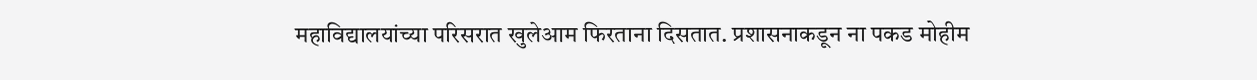महाविद्यालयांच्या परिसरात खुलेआम फिरताना दिसतात. प्रशासनाकडून ना पकड मोहीम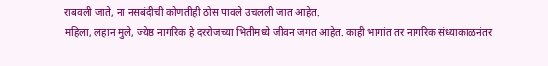राबवली जाते, ना नसबंदीची कोणतीही ठोस पावले उचलली जात आहेत.
महिला, लहान मुले, ज्येष्ठ नागरिक हे दररोजच्या भितीमध्ये जीवन जगत आहेत. काही भागांत तर नागरिक संध्याकाळनंतर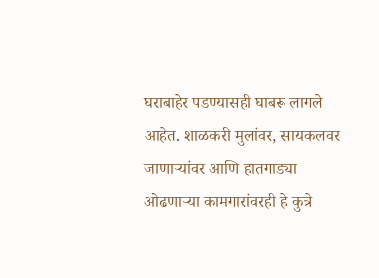घराबाहेर पडण्यासही घाबरू लागले आहेत. शाळकरी मुलांवर, सायकलवर जाणार्‍यांवर आणि हातगाड्या ओढणार्‍या कामगारांवरही हे कुत्रे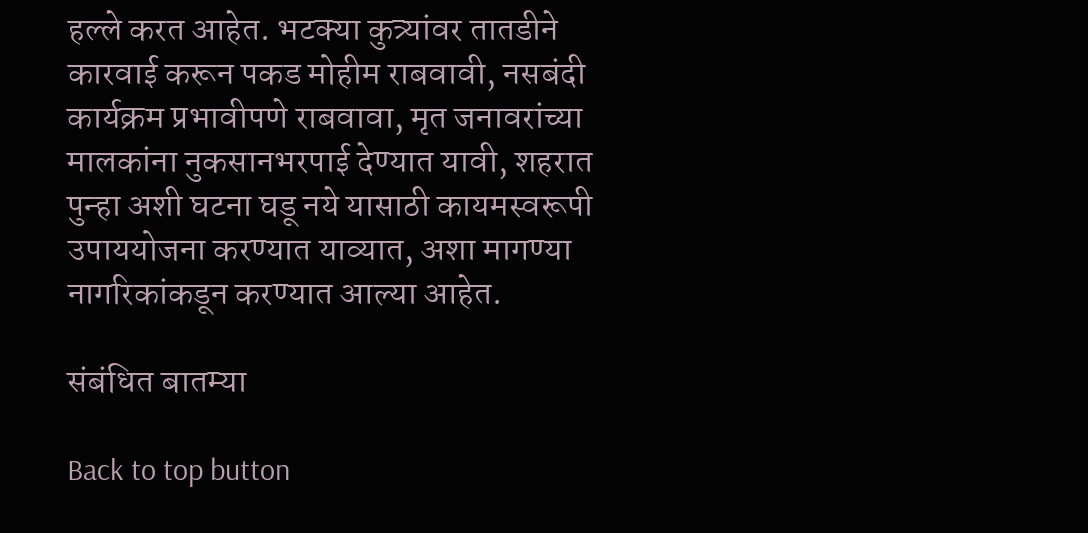हल्ले करत आहेत. भटक्या कुत्र्यांवर तातडीने कारवाई करून पकड मोहीम राबवावी, नसबंदी कार्यक्रम प्रभावीपणे राबवावा, मृत जनावरांच्या मालकांना नुकसानभरपाई देण्यात यावी, शहरात पुन्हा अशी घटना घडू नये यासाठी कायमस्वरूपी उपाययोजना करण्यात याव्यात, अशा मागण्या नागरिकांकडून करण्यात आल्या आहेत.

संबंधित बातम्या

Back to top button